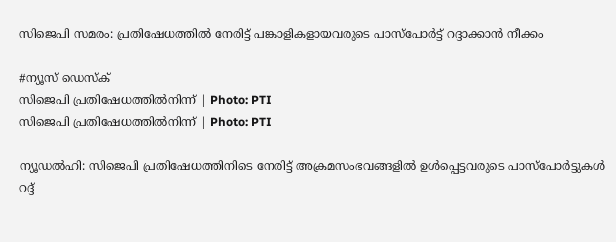സിജെപി സമരം: പ്രതിഷേധത്തിൽ നേരിട്ട് പങ്കാളികളായവരുടെ പാസ്‌പോർട്ട് റദ്ദാക്കാൻ നീക്കം

#ന്യൂസ് ഡെസ്‌ക്
സിജെപി പ്രതിഷേധത്തിൽനിന്ന് | Photo: PTI
സിജെപി പ്രതിഷേധത്തിൽനിന്ന് | Photo: PTI

ന്യൂഡൽഹി: സിജെപി പ്രതിഷേധത്തിനിടെ നേരിട്ട് അക്രമസംഭവങ്ങളിൽ ഉൾപ്പെട്ടവരുടെ പാസ്‌പോർട്ടുകൾ റദ്ദ്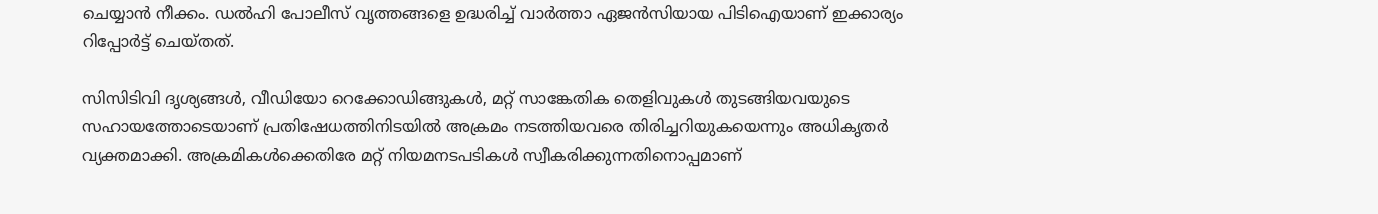ചെയ്യാൻ നീക്കം. ഡൽഹി പോലീസ് വൃത്തങ്ങളെ ഉദ്ധരിച്ച് വാർത്താ ഏജൻസിയായ പിടിഐയാണ് ഇക്കാര്യം റിപ്പോർട്ട് ചെയ്തത്.

സിസിടിവി ദൃശ്യങ്ങൾ, വീഡിയോ റെക്കോഡിങ്ങുകൾ, മറ്റ് സാങ്കേതിക തെളിവുകൾ തുടങ്ങിയവയുടെ സഹായത്തോടെയാണ് പ്രതിഷേധത്തിനിടയിൽ അക്രമം നടത്തിയവരെ തിരിച്ചറിയുകയെന്നും അധികൃതർ വ്യക്തമാക്കി. അക്രമികൾക്കെതിരേ മറ്റ് നിയമനടപടികൾ സ്വീകരിക്കുന്നതിനൊപ്പമാണ്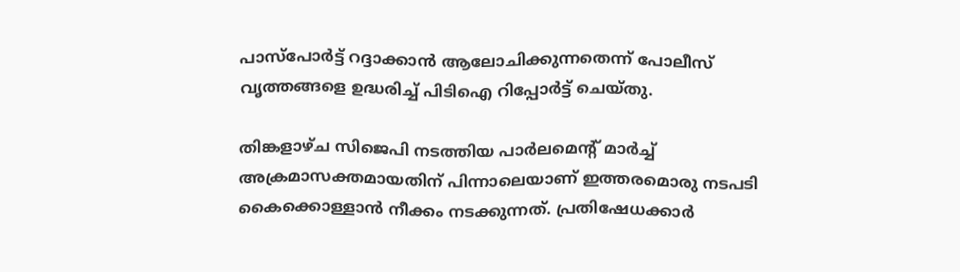പാസ്‌പോർട്ട് റദ്ദാക്കാൻ ആലോചിക്കുന്നതെന്ന് പോലീസ് വൃത്തങ്ങളെ ഉദ്ധരിച്ച് പിടിഐ റിപ്പോർട്ട് ചെയ്തു.

തിങ്കളാഴ്ച സിജെപി നടത്തിയ പാർലമെന്റ് മാർച്ച് അക്രമാസക്തമായതിന് പിന്നാലെയാണ് ഇത്തരമൊരു നടപടി കൈക്കൊള്ളാൻ നീക്കം നടക്കുന്നത്. പ്രതിഷേധക്കാർ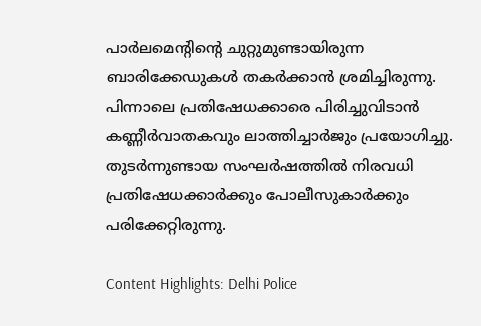പാർലമെന്റിന്റെ ചുറ്റുമുണ്ടായിരുന്ന ബാരിക്കേഡുകൾ തകർക്കാൻ ശ്രമിച്ചിരുന്നു. പിന്നാലെ പ്രതിഷേധക്കാരെ പിരിച്ചുവിടാൻ കണ്ണീർവാതകവും ലാത്തിച്ചാർജും പ്രയോഗിച്ചു. തുടർന്നുണ്ടായ സംഘർഷത്തിൽ നിരവധി പ്രതിഷേധക്കാർക്കും പോലീസുകാർക്കും പരിക്കേറ്റിരുന്നു.

Content Highlights: Delhi Police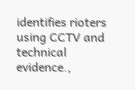identifies rioters using CCTV and technical evidence.,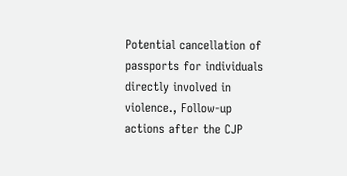Potential cancellation of passports for individuals directly involved in violence., Follow-up actions after the CJP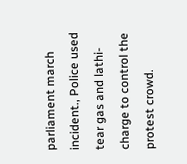parliament march incident., Police used tear gas and lathi-charge to control the protest crowd.